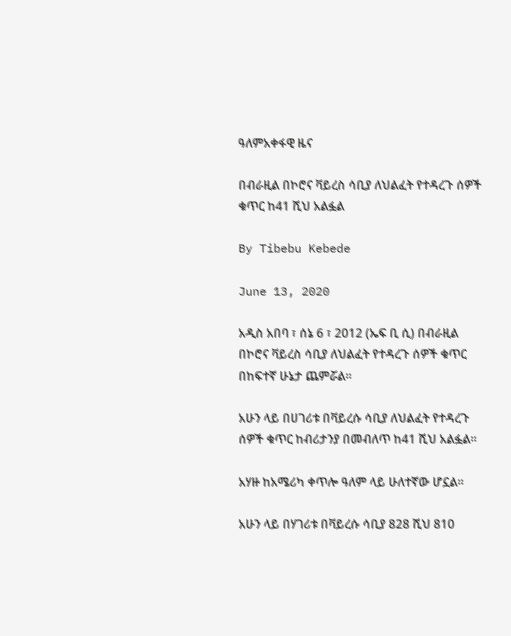ዓለምአቀፋዊ ዜና

በብራዚል በኮሮና ቫይረስ ሳቢያ ለህልፈት የተዳረጉ ሰዎች ቁጥር ከ41 ሺህ አልፏል

By Tibebu Kebede

June 13, 2020

አዲስ አበባ ፣ ሰኔ 6 ፣ 2012 (ኤፍ ቢ ሲ) በብራዚል በኮሮና ቫይረስ ሳቢያ ለህልፈት የተዳረጉ ሰዎች ቁጥር በከፍተኛ ሁኔታ ጨምሯል።

አሁን ላይ በሀገሪቱ በቫይረሱ ሳቢያ ለህልፈት የተዳረጉ ሰዎች ቁጥር ከብሪታንያ በመብለጥ ከ41 ሺህ አልፏል።

አሃዙ ከአሜሪካ ቀጥሎ ዓለም ላይ ሁለተኛው ሆኗል።

አሁን ላይ በሃገሪቱ በቫይረሱ ሳቢያ 828 ሺህ 810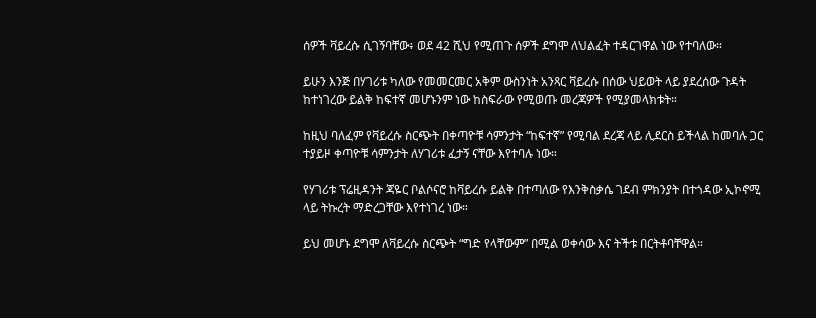ሰዎች ቫይረሱ ሲገኝባቸው፥ ወደ 42 ሺህ የሚጠጉ ሰዎች ደግሞ ለህልፈት ተዳርገዋል ነው የተባለው።

ይሁን እንጅ በሃገሪቱ ካለው የመመርመር አቅም ውስንነት አንጻር ቫይረሱ በሰው ህይወት ላይ ያደረሰው ጉዳት ከተነገረው ይልቅ ከፍተኛ መሆኑንም ነው ከስፍራው የሚወጡ መረጃዎች የሚያመላክቱት።

ከዚህ ባለፈም የቫይረሱ ስርጭት በቀጣዮቹ ሳምንታት “ከፍተኛ” የሚባል ደረጃ ላይ ሊደርስ ይችላል ከመባሉ ጋር ተያይዞ ቀጣዮቹ ሳምንታት ለሃገሪቱ ፈታኝ ናቸው እየተባሉ ነው።

የሃገሪቱ ፕሬዚዳንት ጃዬር ቦልሶናሮ ከቫይረሱ ይልቅ በተጣለው የእንቅስቃሴ ገደብ ምክንያት በተጎዳው ኢኮኖሚ ላይ ትኩረት ማድረጋቸው እየተነገረ ነው።

ይህ መሆኑ ደግሞ ለቫይረሱ ስርጭት “ግድ የላቸውም” በሚል ወቀሳው እና ትችቱ በርትቶባቸዋል።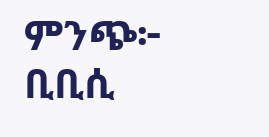ምንጭ፦ ቢቢሲ